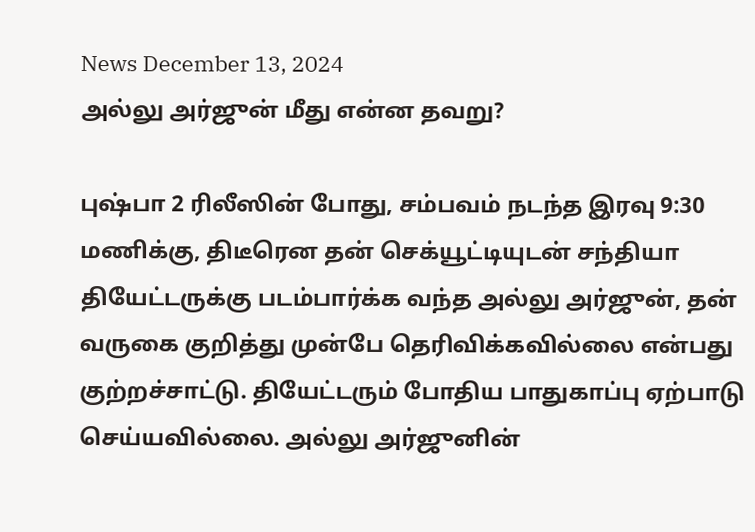News December 13, 2024
அல்லு அர்ஜுன் மீது என்ன தவறு?

புஷ்பா 2 ரிலீஸின் போது, சம்பவம் நடந்த இரவு 9:30 மணிக்கு, திடீரென தன் செக்யூட்டியுடன் சந்தியா தியேட்டருக்கு படம்பார்க்க வந்த அல்லு அர்ஜுன், தன் வருகை குறித்து முன்பே தெரிவிக்கவில்லை என்பது குற்றச்சாட்டு. தியேட்டரும் போதிய பாதுகாப்பு ஏற்பாடு செய்யவில்லை. அல்லு அர்ஜுனின்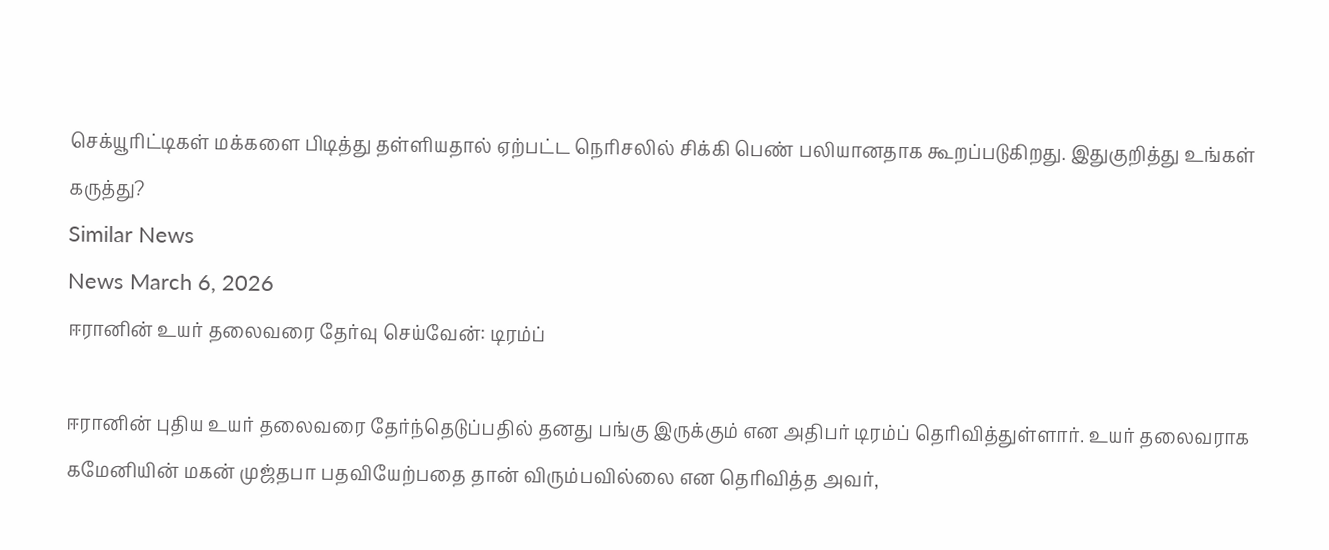செக்யூரிட்டிகள் மக்களை பிடித்து தள்ளியதால் ஏற்பட்ட நெரிசலில் சிக்கி பெண் பலியானதாக கூறப்படுகிறது. இதுகுறித்து உங்கள் கருத்து?
Similar News
News March 6, 2026
ஈரானின் உயர் தலைவரை தேர்வு செய்வேன்: டிரம்ப்

ஈரானின் புதிய உயர் தலைவரை தேர்ந்தெடுப்பதில் தனது பங்கு இருக்கும் என அதிபர் டிரம்ப் தெரிவித்துள்ளார். உயர் தலைவராக கமேனியின் மகன் முஜ்தபா பதவியேற்பதை தான் விரும்பவில்லை என தெரிவித்த அவர்,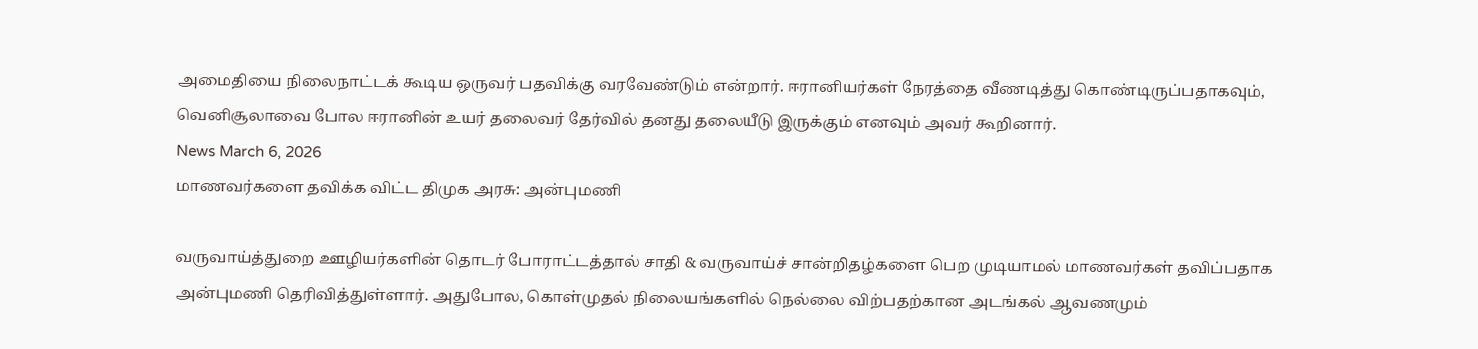அமைதியை நிலைநாட்டக் கூடிய ஒருவர் பதவிக்கு வரவேண்டும் என்றார். ஈரானியர்கள் நேரத்தை வீணடித்து கொண்டிருப்பதாகவும், வெனிசூலாவை போல ஈரானின் உயர் தலைவர் தேர்வில் தனது தலையீடு இருக்கும் எனவும் அவர் கூறினார்.
News March 6, 2026
மாணவர்களை தவிக்க விட்ட திமுக அரசு: அன்புமணி

வருவாய்த்துறை ஊழியர்களின் தொடர் போராட்டத்தால் சாதி & வருவாய்ச் சான்றிதழ்களை பெற முடியாமல் மாணவர்கள் தவிப்பதாக அன்புமணி தெரிவித்துள்ளார். அதுபோல, கொள்முதல் நிலையங்களில் நெல்லை விற்பதற்கான அடங்கல் ஆவணமும்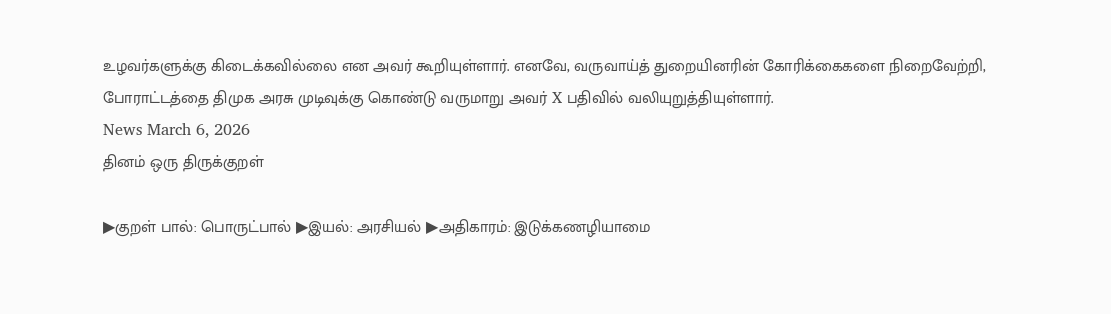உழவர்களுக்கு கிடைக்கவில்லை என அவர் கூறியுள்ளார். எனவே, வருவாய்த் துறையினரின் கோரிக்கைகளை நிறைவேற்றி, போராட்டத்தை திமுக அரசு முடிவுக்கு கொண்டு வருமாறு அவர் X பதிவில் வலியுறுத்தியுள்ளார்.
News March 6, 2026
தினம் ஒரு திருக்குறள்

▶குறள் பால்: பொருட்பால் ▶இயல்: அரசியல் ▶அதிகாரம்: இடுக்கணழியாமை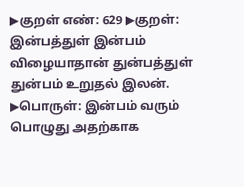▶குறள் எண்: 629 ▶குறள்:
இன்பத்துள் இன்பம் விழையாதான் துன்பத்துள்
துன்பம் உறுதல் இலன்.
▶பொருள்: இன்பம் வரும் பொழுது அதற்காக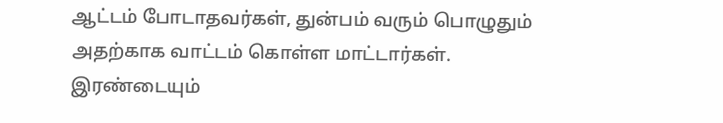ஆட்டம் போடாதவர்கள், துன்பம் வரும் பொழுதும் அதற்காக வாட்டம் கொள்ள மாட்டார்கள். இரண்டையும்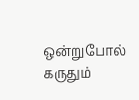ஒன்றுபோல் கருதும்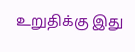உறுதிக்கு இது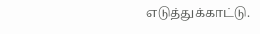எடுத்துக்காட்டு.